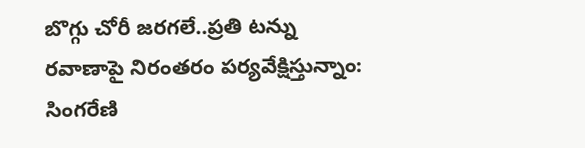బొగ్గు చోరీ జరగలే..ప్రతి టన్ను రవాణాపై నిరంతరం పర్యవేక్షిస్తున్నాం: సింగరేణి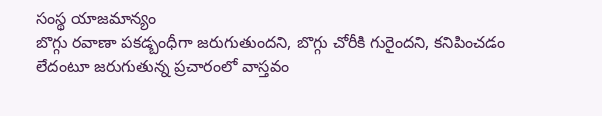సంస్థ యాజమాన్యం
బొగ్గు రవాణా పకడ్బంధీగా జరుగుతుందని, బొగ్గు చోరీకి గురైందని, కనిపించడం లేదంటూ జరుగుతున్న ప్రచారంలో వాస్తవం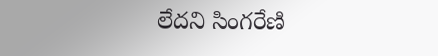లేదని సింగరేణి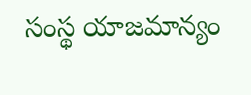సంస్థ యాజమాన్యం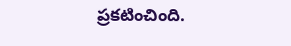ప్రకటించింది.